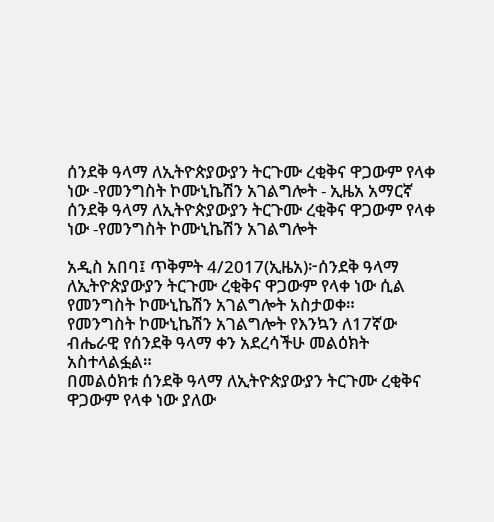ሰንደቅ ዓላማ ለኢትዮጵያውያን ትርጉሙ ረቂቅና ዋጋውም የላቀ ነው -የመንግስት ኮሙኒኬሽን አገልግሎት - ኢዜአ አማርኛ
ሰንደቅ ዓላማ ለኢትዮጵያውያን ትርጉሙ ረቂቅና ዋጋውም የላቀ ነው -የመንግስት ኮሙኒኬሽን አገልግሎት

አዲስ አበባ፤ ጥቅምት 4/2017(ኢዜአ)፦ሰንደቅ ዓላማ ለኢትዮጵያውያን ትርጉሙ ረቂቅና ዋጋውም የላቀ ነው ሲል የመንግስት ኮሙኒኬሽን አገልግሎት አስታወቀ።
የመንግስት ኮሙኒኬሽን አገልግሎት የእንኳን ለ17ኛው ብሔራዊ የሰንደቅ ዓላማ ቀን አደረሳችሁ መልዕክት አስተላልፏል።
በመልዕክቱ ሰንደቅ ዓላማ ለኢትዮጵያውያን ትርጉሙ ረቂቅና ዋጋውም የላቀ ነው ያለው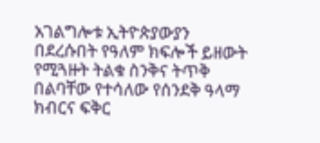አገልግሎቱ ኢትዮጵያውያን በደረሱበት የዓለም ክፍሎች ይዘውት የሚጓዙት ትልቁ ስንቅና ትጥቅ በልባቸው የተሳለው የሰንደቅ ዓላማ ክብርና ፍቅር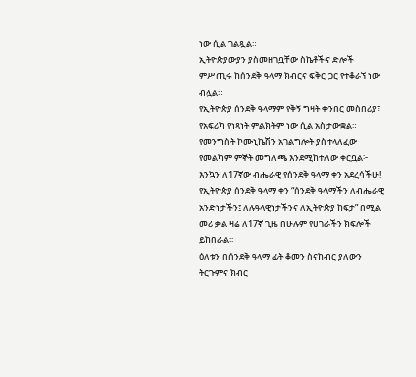ነው ሲል ገልጿል።
ኢትዮጵያውያን ያስመዘገቧቸው ስኬቶችና ድሎች ምሥጢሩ ከሰንደቅ ዓላማ ክብርና ፍቅር ጋር የተቆራኘ ነው ብሏል።
የኢትዮጵያ ሰንደቅ ዓላማም የቅኝ ግዛት ቀንበር መስበሪያ፣ የአፍሪካ የነጻነት ምልክትም ነው ሲል አስታውቋል።
የመንግስት ኮሙኒኬሽን አገልግሎት ያስተላለፈው የመልካም ምኞት መግለጫ እንደሚከተለው ቀርቧል፦
እንኳን ለ17ኛው ብሔራዊ የሰንደቅ ዓላማ ቀን አደረሳችሁ!
የኢትዮጵያ ሰንደቅ ዓላማ ቀን “ሰንደቅ ዓላማችን ለብሔራዊ አንድነታችን፤ ለሉዓላዊነታችንና ለኢትዮጵያ ከፍታ” በሚል መሪ ቃል ዛሬ ለ17ኛ ጊዜ በሁሉም የሀገራችን ክፍሎች ይከበራል፡፡
ዕለቱን በሰንደቅ ዓላማ ፊት ቆመን ስናከብር ያለውን ትርጉምና ክብር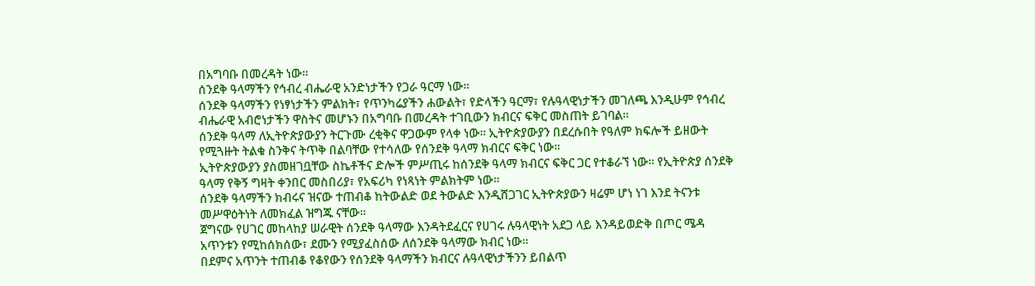በአግባቡ በመረዳት ነው፡፡
ሰንደቅ ዓላማችን የኅብረ ብሔራዊ አንድነታችን የጋራ ዓርማ ነው፡፡
ሰንደቅ ዓላማችን የነፃነታችን ምልክት፣ የጥንካሬያችን ሐውልት፣ የድላችን ዓርማ፣ የሉዓላዊነታችን መገለጫ እንዲሁም የኅብረ ብሔራዊ አብሮነታችን ዋስትና መሆኑን በአግባቡ በመረዳት ተገቢውን ክብርና ፍቅር መስጠት ይገባል፡፡
ሰንደቅ ዓላማ ለኢትዮጵያውያን ትርጉሙ ረቂቅና ዋጋውም የላቀ ነው። ኢትዮጵያውያን በደረሱበት የዓለም ክፍሎች ይዘውት የሚጓዙት ትልቁ ስንቅና ትጥቅ በልባቸው የተሳለው የሰንደቅ ዓላማ ክብርና ፍቅር ነው።
ኢትዮጵያውያን ያስመዘገቧቸው ስኬቶችና ድሎች ምሥጢሩ ከሰንደቅ ዓላማ ክብርና ፍቅር ጋር የተቆራኘ ነው። የኢትዮጵያ ሰንደቅ ዓላማ የቅኝ ግዛት ቀንበር መስበሪያ፣ የአፍሪካ የነጻነት ምልክትም ነው፡፡
ሰንደቅ ዓላማችን ክብሩና ዝናው ተጠብቆ ከትውልድ ወደ ትውልድ እንዲሸጋገር ኢትዮጵያውን ዛሬም ሆነ ነገ እንደ ትናንቱ መሥዋዕትነት ለመክፈል ዝግጁ ናቸው፡፡
ጀግናው የሀገር መከላከያ ሠራዊት ሰንደቅ ዓላማው እንዳትደፈርና የሀገሩ ሉዓላዊነት አደጋ ላይ እንዳይወድቅ በጦር ሜዳ አጥንቱን የሚከሰክሰው፣ ደሙን የሚያፈስሰው ለሰንደቅ ዓላማው ክብር ነው።
በደምና አጥንት ተጠብቆ የቆየውን የሰንደቅ ዓላማችን ክብርና ሉዓላዊነታችንን ይበልጥ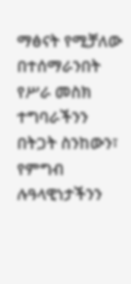ማፅናት የሚቻለው በተሰማራንበት የሥራ መስክ ተግባራችንን በትጋት ስንከውን፣ የምግብ ሉዓላዊነታችንን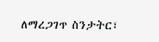ለማረጋገጥ ስንታትር፣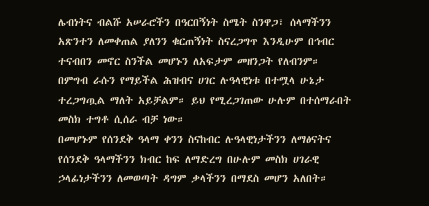ሌብነትና ብልሹ አሠራሮችን በዓርበኝነት ስሜት ስንዋጋ፣ ሰላማችንን አጽንተን ለመቀጠል ያለንን ቁርጠኝነት ስናረጋግጥ እንዲሁም በኅብር ተናብበን መኖር ስንችል መሆኑን ለአፍታም መዘንጋት የለብንም።
በምግብ ራሱን የማይችል ሕዝብና ሀገር ሉዓላዊነቱ በተሟላ ሁኔታ ተረጋግጧል ማለት አይቻልም። ይህ የሚረጋገጠው ሁሉም በተሰማራበት መስክ ተግቶ ሲሰራ ብቻ ነው።
በመሆኑም የሰንደቅ ዓላማ ቀንን ስናከብር ሉዓላዊነታችንን ለማፅናትና የሰንደቅ ዓላማችንን ክብር ከፍ ለማድረግ በሁሉም መስክ ሀገራዊ ኃላፊነታችንን ለመወጣት ዳግም ቃላችንን በማደስ መሆን አለበት።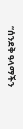“ሰንደቅ ዓላማችን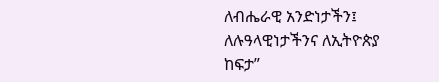ለብሔራዊ አንድነታችን፤ ለሉዓላዊነታችንና ለኢትዮጵያ ከፍታ”